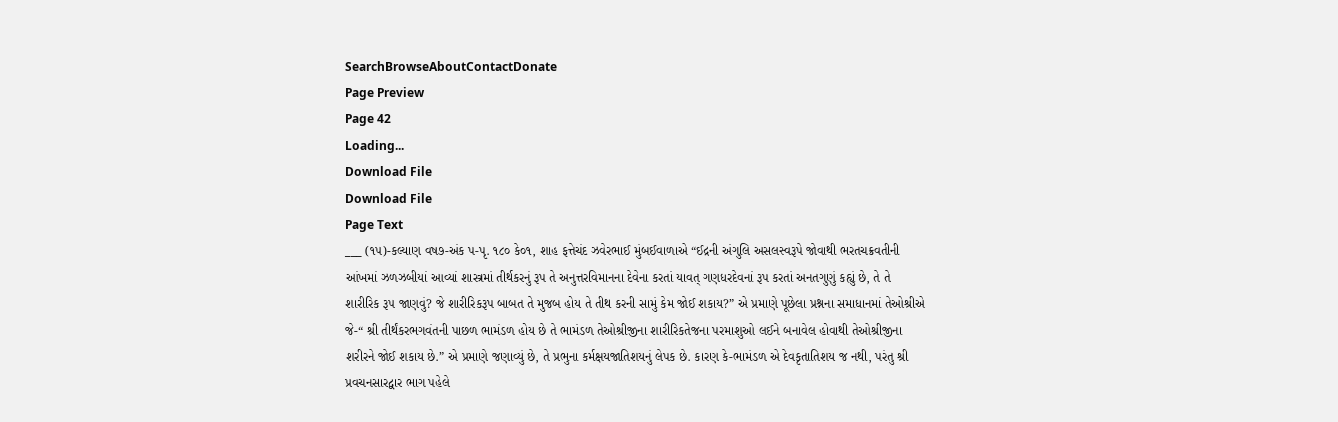SearchBrowseAboutContactDonate
Page Preview
Page 42
Loading...
Download File
Download File
Page Text
___ (૧૫)-કલ્યાણ વષ૭-અંક પ-પૃ. ૧૮૦ કે૦૧, શાહ ફત્તેચંદ ઝવેરભાઈ મુંબઈવાળાએ “ઈદ્રની અંગુલિ અસલસ્વરૂપે જોવાથી ભરતચક્રવતીની આંખમાં ઝળઝબીયાં આવ્યાં શાસ્ત્રમાં તીર્થકરનું રૂપ તે અનુત્તરવિમાનના દેવેના કરતાં યાવત્ ગણધરદેવનાં રૂપ કરતાં અનતગુણું કહ્યું છે, તે તે શારીરિક રૂ૫ જાણવું? જે શારીરિકરૂપ બાબત તે મુજબ હોય તે તીથ કરની સામું કેમ જોઈ શકાય?” એ પ્રમાણે પૂછેલા પ્રશ્નના સમાધાનમાં તેઓશ્રીએ જે-“ શ્રી તીર્થંકરભગવંતની પાછળ ભામંડળ હોય છે તે ભામંડળ તેઓશ્રીજીના શારીરિકતેજના પરમાશુઓ લઈને બનાવેલ હોવાથી તેઓશ્રીજીના શરીરને જોઈ શકાય છે.” એ પ્રમાણે જણાવ્યું છે, તે પ્રભુના કર્મક્ષયજાતિશયનું લેપક છે. કારણ કે-ભામંડળ એ દેવકૃતાતિશય જ નથી, પરંતુ શ્રી પ્રવચનસારદ્વાર ભાગ પહેલે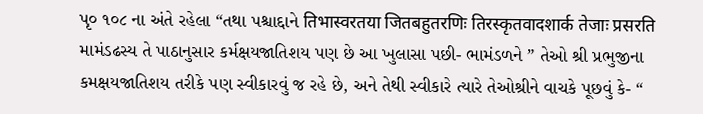પૃ૦ ૧૦૮ ના અંતે રહેલા “તથા પશ્ચાદ્દાને तिभास्वरतया जितबहुतरणिः तिरस्कृतवादशार्क तेजाः प्रसरति મામંડઢસ્ય તે પાઠાનુસાર કર્મક્ષયજાતિશય પણ છે આ ખુલાસા પછી- ભામંડળને ” તેઓ શ્રી પ્રભુજીના કમક્ષયજાતિશય તરીકે પણ સ્વીકારવું જ રહે છે, અને તેથી સ્વીકારે ત્યારે તેઓશ્રીને વાચકે પૂછવું કે- “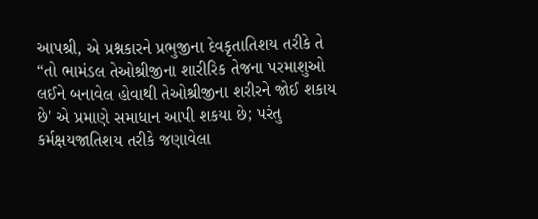આપશ્રી, એ પ્રશ્નકારને પ્રભુજીના દેવકૃતાતિશય તરીકે તે “તો ભામંડલ તેઓશ્રીજીના શારીરિક તેજના પરમાશુઓ લઈને બનાવેલ હોવાથી તેઓશ્રીજીના શરીરને જોઈ શકાય છે' એ પ્રમાણે સમાધાન આપી શકયા છે; પરંતુ કર્મક્ષયજાતિશય તરીકે જણાવેલા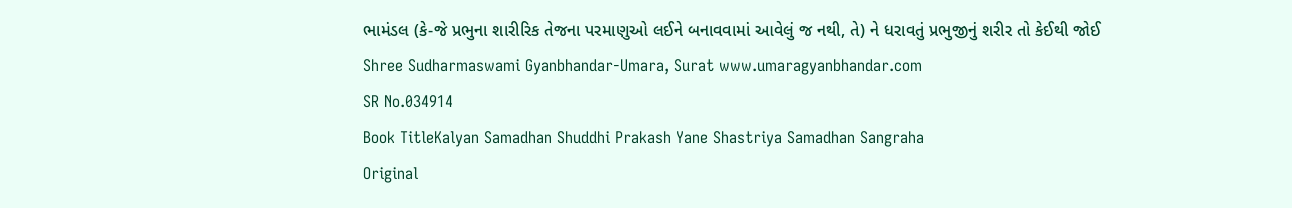ભામંડલ (કે-જે પ્રભુના શારીરિક તેજના પરમાણુઓ લઈને બનાવવામાં આવેલું જ નથી, તે) ને ધરાવતું પ્રભુજીનું શરીર તો કેઈથી જોઈ Shree Sudharmaswami Gyanbhandar-Umara, Surat www.umaragyanbhandar.com
SR No.034914
Book TitleKalyan Samadhan Shuddhi Prakash Yane Shastriya Samadhan Sangraha
Original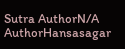Sutra AuthorN/A
AuthorHansasagar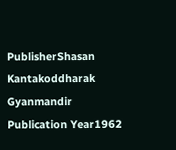PublisherShasan Kantakoddharak Gyanmandir
Publication Year1962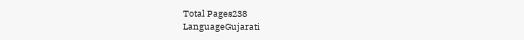Total Pages238
LanguageGujarati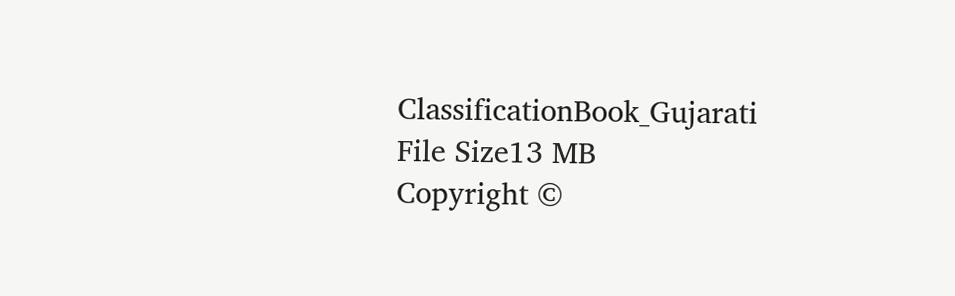ClassificationBook_Gujarati
File Size13 MB
Copyright ©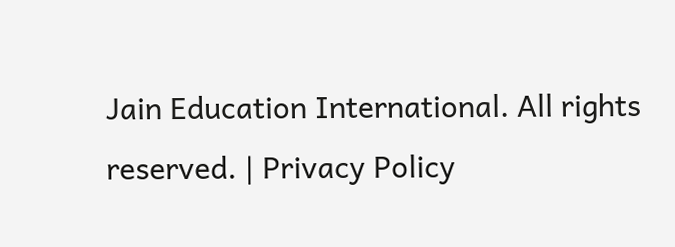Jain Education International. All rights reserved. | Privacy Policy